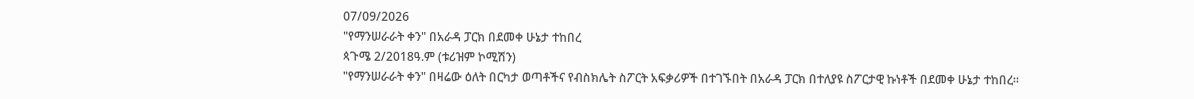07/09/2026
"የማንሠራራት ቀን" በአራዳ ፓርክ በደመቀ ሁኔታ ተከበረ
ጳጉሜ 2/2018ዓ.ም (ቱሪዝም ኮሚሽን)
"የማንሠራራት ቀን" በዛሬው ዕለት በርካታ ወጣቶችና የብስክሌት ስፖርት አፍቃሪዎች በተገኙበት በአራዳ ፓርክ በተለያዩ ስፖርታዊ ኩነቶች በደመቀ ሁኔታ ተከበረ።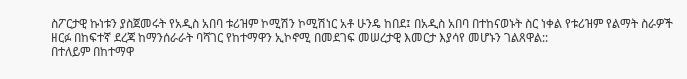ስፖርታዊ ኩነቱን ያስጀመሩት የአዲስ አበባ ቱሪዝም ኮሚሽን ኮሚሽነር አቶ ሁንዴ ከበደ፤ በአዲስ አበባ በተከናወኑት ስር ነቀል የቱሪዝም የልማት ስራዎች ዘርፉ በከፍተኛ ደረጃ ከማንሰራራት ባሻገር የከተማዋን ኢኮኖሚ በመደገፍ መሠረታዊ እመርታ እያሳየ መሆኑን ገልጸዋል::
በተለይም በከተማዋ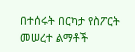በተሰሩት በርካታ የስፖርት መሠረተ ልማቶች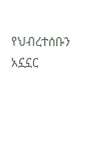የህብረተሰቡን አኗኗር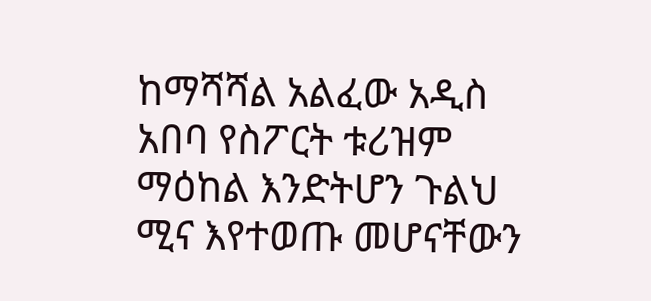ከማሻሻል አልፈው አዲስ አበባ የስፖርት ቱሪዝም ማዕከል እንድትሆን ጉልህ ሚና እየተወጡ መሆናቸውን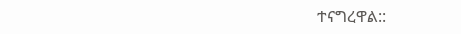ተናግረዋል::